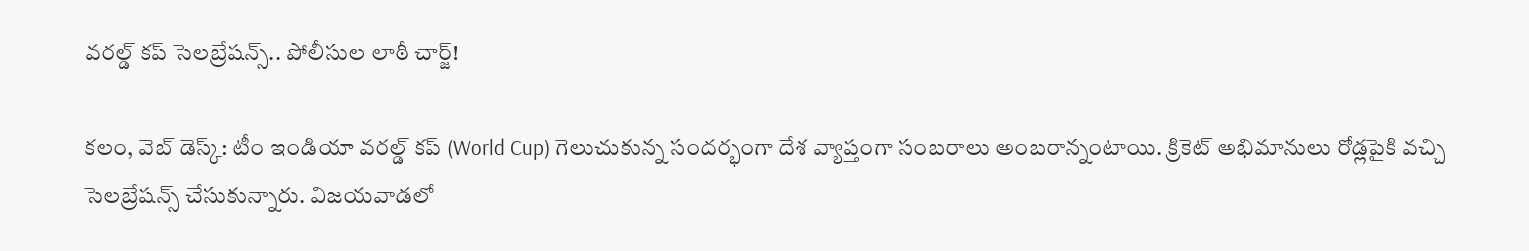వ‌ర‌ల్డ్ క‌ప్ సెల‌బ్రేష‌న్స్.. పోలీసుల లాఠీ చార్జ్!

క‌లం, వెబ్ డెస్క్‌: టీం ఇండియా వ‌ర‌ల్డ్ క‌ప్ (World Cup) గెలుచుకున్న సంద‌ర్భంగా దేశ వ్యాప్తంగా సంబ‌రాలు అంబ‌రాన్నంటాయి. క్రికెట్ అభిమానులు రోడ్ల‌పైకి వ‌చ్చి సెల‌బ్రేష‌న్స్ చేసుకున్నారు. విజ‌య‌వాడ‌లో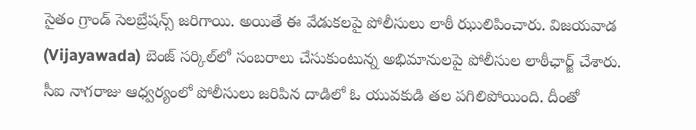సైతం గ్రాండ్ సెల‌బ్రేష‌న్స్ జ‌రిగాయి. అయితే ఈ వేడుక‌ల‌పై పోలీసులు లాఠీ ఝులిపించారు. విజయవాడ (Vijayawada) బెంజ్ సర్కిల్‌లో సంబరాలు చేసుకుంటున్న అభిమానులపై పోలీసుల లాఠీఛార్జ్ చేశారు. సీఐ నాగరాజు ఆధ్వర్యంలో పోలీసులు జరిపిన దాడిలో ఓ యువకుడి తల పగిలిపోయింది. దీంతో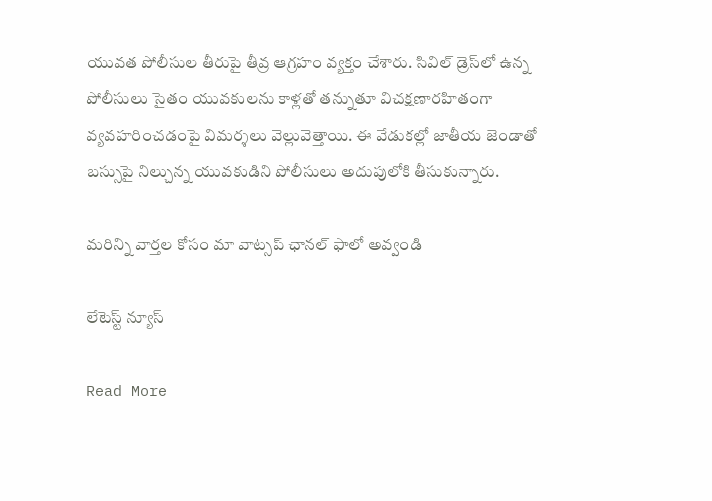యువ‌త పోలీసుల తీరుపై తీవ్ర ఆగ్ర‌హం వ్య‌క్తం చేశారు. సివిల్ డ్రెస్‌లో ఉన్న పోలీసులు సైతం యువకులను కాళ్లతో తన్నుతూ విచక్షణారహితంగా వ్యవహరించడంపై విమర్శలు వెల్లువెత్తాయి. ఈ వేడుక‌ల్లో జాతీయ జెండాతో బస్సుపై నిల్చున్న యువకుడిని పోలీసులు అదుపులోకి తీసుకున్నారు.

మ‌రిన్ని వార్త‌ల కోసం మా వాట్స‌ప్ ఛాన‌ల్ ఫాలో అవ్వండి

లేటెస్ట్ న్యూస్‌

Read More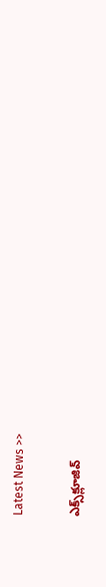Latest News >>

ఎక్స్‌క్లూజివ్‌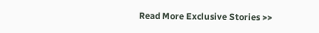Read More Exclusive Stories >>